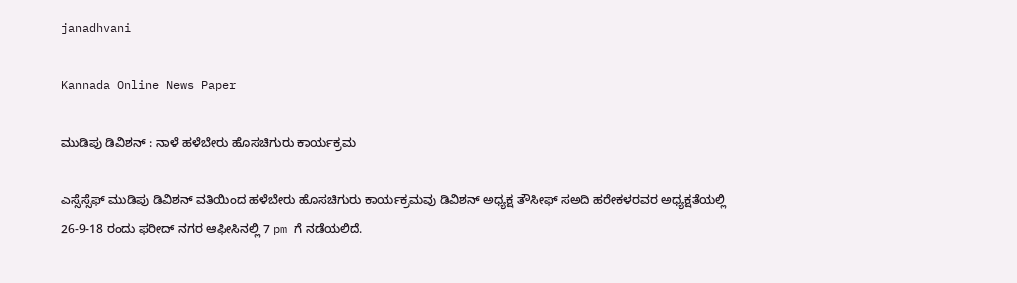janadhvani

Kannada Online News Paper

ಮುಡಿಪು ಡಿವಿಶನ್ : ನಾಳೆ ಹಳೆಬೇರು ಹೊಸಚಿಗುರು ಕಾರ್ಯಕ್ರಮ

ಎಸ್ಸೆಸ್ಸೆಫ್ ಮುಡಿಪು ಡಿವಿಶನ್ ವತಿಯಿಂದ ಹಳೆಬೇರು ಹೊಸಚಿಗುರು ಕಾರ್ಯಕ್ರಮವು ಡಿವಿಶನ್ ಅಧ್ಯಕ್ಷ ತೌಸೀಫ್ ಸ‌ಅದಿ ಹರೇಕಳರವರ ಅಧ್ಯಕ್ಷತೆಯಲ್ಲಿ 26-9-18 ರಂದು ಫರೀದ್ ನಗರ ಆಫೀಸಿನಲ್ಲಿ 7 pm ಗೆ ನಡೆಯಲಿದೆ.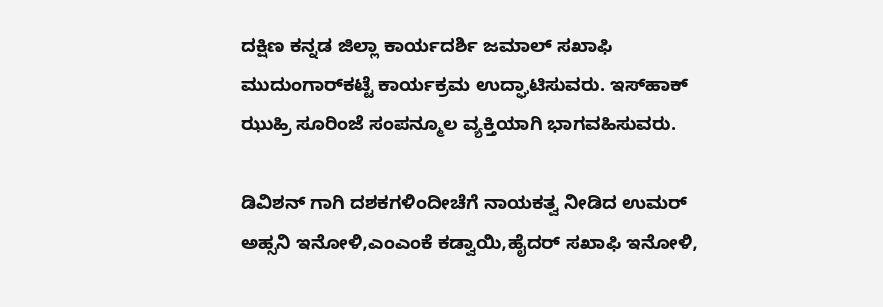ದಕ್ಷಿಣ ಕನ್ನಡ ಜಿಲ್ಲಾ ಕಾರ್ಯದರ್ಶಿ ಜಮಾಲ್ ಸಖಾಫಿ ಮುದುಂಗಾರ್‌ಕಟ್ಟೆ ಕಾರ್ಯಕ್ರಮ ಉದ್ಘಾಟಿಸುವರು. ಇಸ್‌ಹಾಕ್ ಝುಹ್ರಿ ಸೂರಿಂಜೆ ಸಂಪನ್ಮೂಲ ವ್ಯಕ್ತಿಯಾಗಿ ಭಾಗವಹಿಸುವರು.

ಡಿವಿಶನ್ ಗಾಗಿ ದಶಕಗಳಿಂದೀಚೆಗೆ ನಾಯಕತ್ವ ನೀಡಿದ ಉಮರ್ ಅಹ್ಸನಿ ಇನೋಳಿ,ಎಂಎಂಕೆ ಕಡ್ವಾಯಿ,ಹೈದರ್ ಸಖಾಫಿ ಇನೋಳಿ,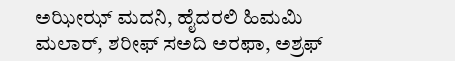ಅಝೀಝ್ ಮದನಿ, ಹೈದರಲಿ ಹಿಮಮಿ ಮಲಾರ್, ಶರೀಫ್ ಸ‌ಅದಿ ಅರಫಾ, ಅಶ್ರಫ್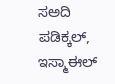ಸ‌ಅದಿ ಪಡಿಕ್ಕಲ್, ಇಸ್ಮಾಈಲ್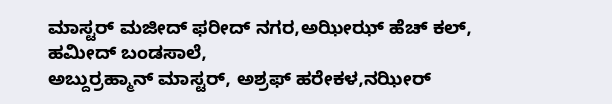ಮಾಸ್ಟರ್ ಮಜೀದ್ ಫರೀದ್ ನಗರ,ಅಝೀಝ್ ಹೆಚ್ ಕಲ್, ಹಮೀದ್ ಬಂಡಸಾಲೆ,
ಅಬ್ದುರ್ರಹ್ಮಾನ್ ಮಾಸ್ಟರ್, ಅಶ್ರಫ್ ಹರೇಕಳ,ನಝೀರ್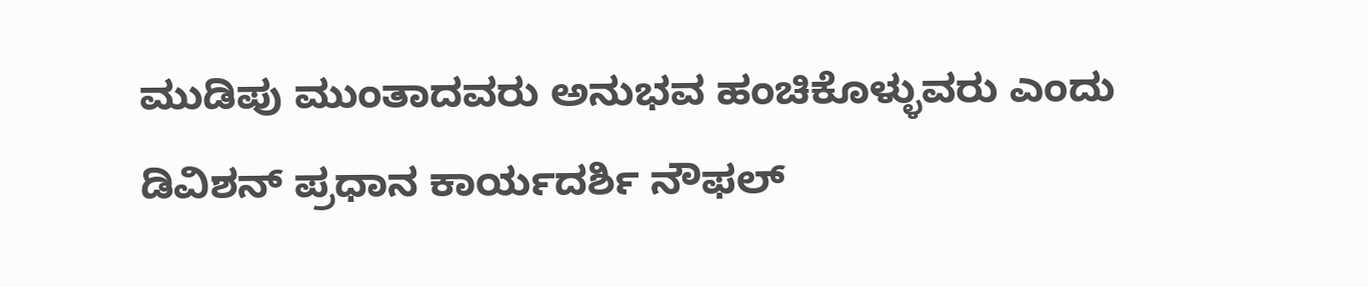ಮುಡಿಪು ಮುಂತಾದವರು ಅನುಭವ ಹಂಚಿಕೊಳ್ಳುವರು ಎಂದು ಡಿವಿಶನ್ ಪ್ರಧಾನ ಕಾರ್ಯದರ್ಶಿ ನೌಫಲ್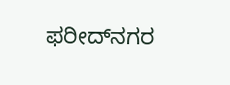ಫರೀದ್‌ನಗರ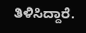ತಿಳಿಸಿದ್ದಾರೆ.